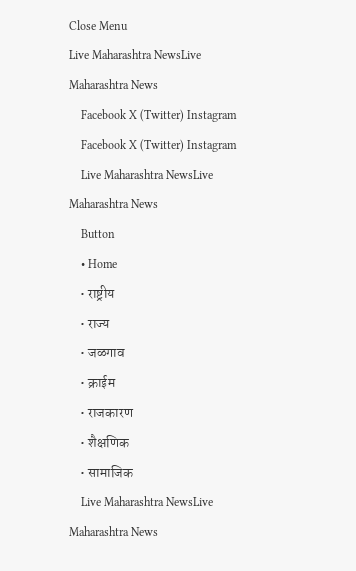Close Menu
Live Maharashtra NewsLive Maharashtra News
    Facebook X (Twitter) Instagram
    Facebook X (Twitter) Instagram
    Live Maharashtra NewsLive Maharashtra News
    Button
    • Home
    • राष्ट्रीय
    • राज्य
    • जळगाव
    • क्राईम
    • राजकारण
    • शैक्षणिक
    • सामाजिक
    Live Maharashtra NewsLive Maharashtra News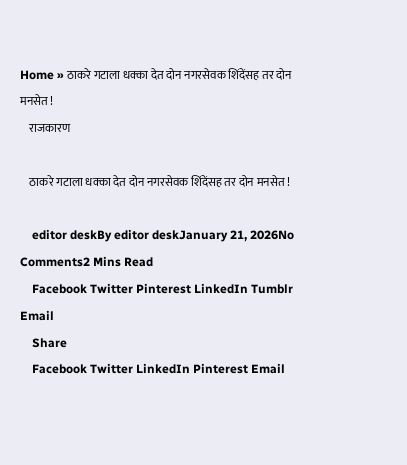Home » ठाकरे गटाला धक्का देत दोन नगरसेवक शिंदेंसह तर दोन मनसेत !
    राजकारण

    ठाकरे गटाला धक्का देत दोन नगरसेवक शिंदेंसह तर दोन मनसेत !

    editor deskBy editor deskJanuary 21, 2026No Comments2 Mins Read
    Facebook Twitter Pinterest LinkedIn Tumblr Email
    Share
    Facebook Twitter LinkedIn Pinterest Email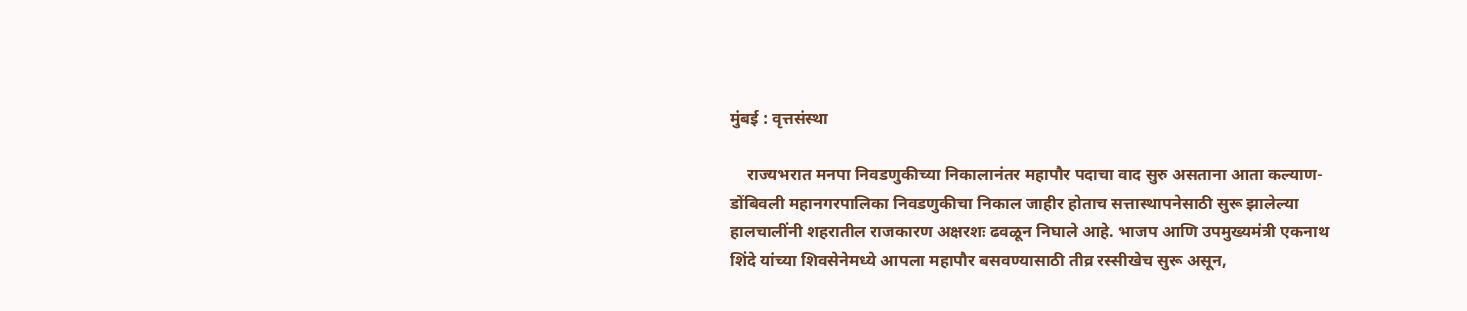मुंबई : वृत्तसंस्था

    राज्यभरात मनपा निवडणुकीच्या निकालानंतर महापौर पदाचा वाद सुरु असताना आता कल्याण-डोंबिवली महानगरपालिका निवडणुकीचा निकाल जाहीर होताच सत्तास्थापनेसाठी सुरू झालेल्या हालचालींनी शहरातील राजकारण अक्षरशः ढवळून निघाले आहे. भाजप आणि उपमुख्यमंत्री एकनाथ शिंदे यांच्या शिवसेनेमध्ये आपला महापौर बसवण्यासाठी तीव्र रस्सीखेच सुरू असून,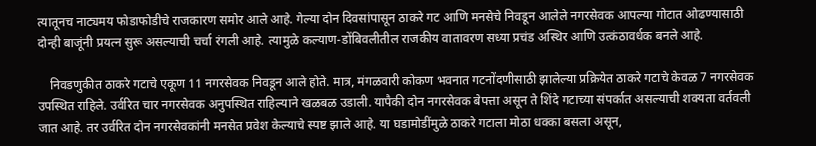त्यातूनच नाट्यमय फोडाफोडीचे राजकारण समोर आले आहे. गेल्या दोन दिवसांपासून ठाकरे गट आणि मनसेचे निवडून आलेले नगरसेवक आपल्या गोटात ओढण्यासाठी दोन्ही बाजूंनी प्रयत्न सुरू असल्याची चर्चा रंगली आहे. त्यामुळे कल्याण-डोंबिवलीतील राजकीय वातावरण सध्या प्रचंड अस्थिर आणि उत्कंठावर्धक बनले आहे.

    निवडणुकीत ठाकरे गटाचे एकूण 11 नगरसेवक निवडून आले होते. मात्र, मंगळवारी कोकण भवनात गटनोंदणीसाठी झालेल्या प्रक्रियेत ठाकरे गटाचे केवळ 7 नगरसेवक उपस्थित राहिले. उर्वरित चार नगरसेवक अनुपस्थित राहिल्याने खळबळ उडाली. यापैकी दोन नगरसेवक बेपत्ता असून ते शिंदे गटाच्या संपर्कात असल्याची शक्यता वर्तवली जात आहे. तर उर्वरित दोन नगरसेवकांनी मनसेत प्रवेश केल्याचे स्पष्ट झाले आहे. या घडामोडींमुळे ठाकरे गटाला मोठा धक्का बसला असून,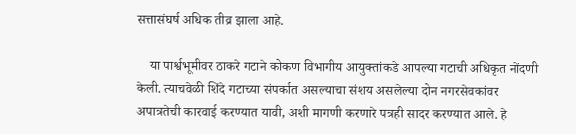सत्तासंघर्ष अधिक तीव्र झाला आहे.

    या पार्श्वभूमीवर ठाकरे गटाने कोकण विभागीय आयुक्तांकडे आपल्या गटाची अधिकृत नोंदणी केली. त्याचवेळी शिंदे गटाच्या संपर्कात असल्याचा संशय असलेल्या दोन नगरसेवकांवर अपात्रतेची कारवाई करण्यात यावी, अशी मागणी करणारे पत्रही सादर करण्यात आले. हे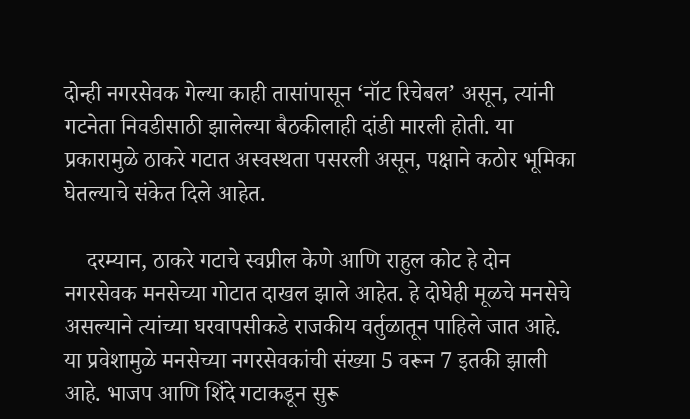दोन्ही नगरसेवक गेल्या काही तासांपासून ‘नॉट रिचेबल’ असून, त्यांनी गटनेता निवडीसाठी झालेल्या बैठकीलाही दांडी मारली होती. या प्रकारामुळे ठाकरे गटात अस्वस्थता पसरली असून, पक्षाने कठोर भूमिका घेतल्याचे संकेत दिले आहेत.

    दरम्यान, ठाकरे गटाचे स्वप्नील केणे आणि राहुल कोट हे दोन नगरसेवक मनसेच्या गोटात दाखल झाले आहेत. हे दोघेही मूळचे मनसेचे असल्याने त्यांच्या घरवापसीकडे राजकीय वर्तुळातून पाहिले जात आहे. या प्रवेशामुळे मनसेच्या नगरसेवकांची संख्या 5 वरून 7 इतकी झाली आहे. भाजप आणि शिंदे गटाकडून सुरू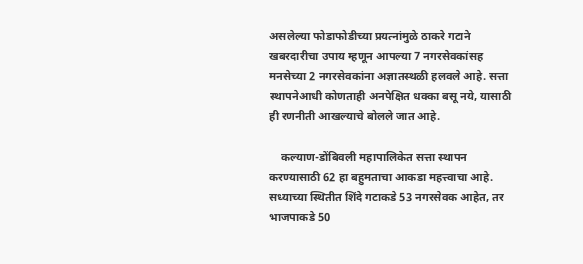असलेल्या फोडाफोडीच्या प्रयत्नांमुळे ठाकरे गटाने खबरदारीचा उपाय म्हणून आपल्या 7 नगरसेवकांसह मनसेच्या 2 नगरसेवकांना अज्ञातस्थळी हलवले आहे. सत्ता स्थापनेआधी कोणताही अनपेक्षित धक्का बसू नये, यासाठी ही रणनीती आखल्याचे बोलले जात आहे.

    कल्याण-डोंबिवली महापालिकेत सत्ता स्थापन करण्यासाठी 62 हा बहुमताचा आकडा महत्त्वाचा आहे. सध्याच्या स्थितीत शिंदे गटाकडे 53 नगरसेवक आहेत, तर भाजपाकडे 50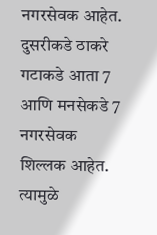नगरसेवक आहेत. दुसरीकडे ठाकरे गटाकडे आता 7 आणि मनसेकडे 7 नगरसेवक शिल्लक आहेत. त्यामुळे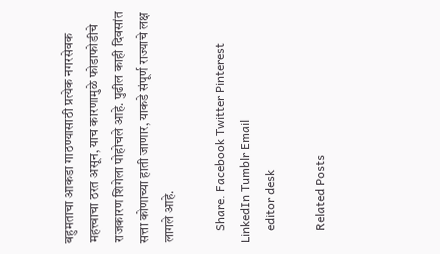बहुमताचा आकडा गाठण्यासाठी प्रत्येक नगरसेवक महत्त्वाचा ठरत असून, याच कारणामुळे फोडाफोडीचे राजकारण शिगेला पोहोचले आहे. पुढील काही दिवसांत सत्ता कोणाच्या हाती जाणार, याकडे संपूर्ण राज्याचे लक्ष लागले आहे.

    Share. Facebook Twitter Pinterest LinkedIn Tumblr Email
    editor desk

    Related Posts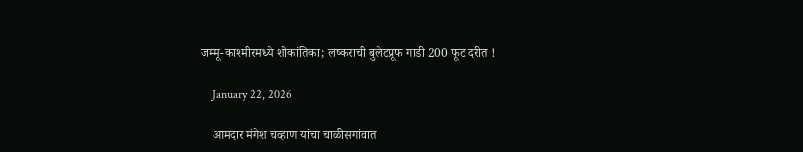जम्मू-काश्मीरमध्ये शोकांतिका; लष्कराची बुलेटप्रूफ गाडी 200 फूट दरीत !

    January 22, 2026

    आमदार मंगेश चव्हाण यांचा चाळीसगांवात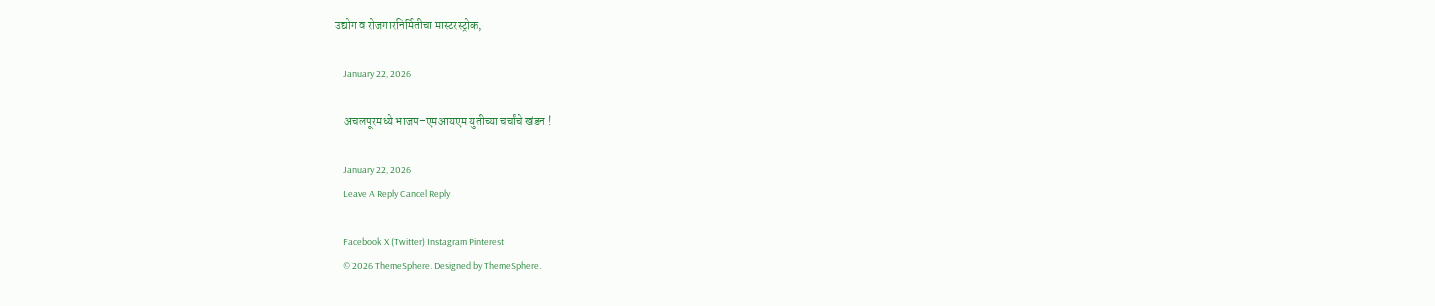उद्योग व रोजगारनिर्मितीचा मास्टरस्ट्रोक,

    January 22, 2026

    अचलपूरमध्ये भाजप–एमआयएम युतीच्या चर्चांचे खंडन !

    January 22, 2026
    Leave A Reply Cancel Reply

    Facebook X (Twitter) Instagram Pinterest
    © 2026 ThemeSphere. Designed by ThemeSphere.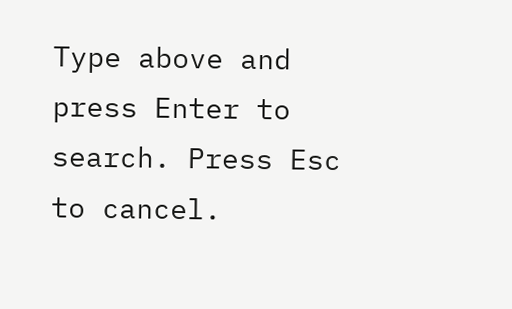Type above and press Enter to search. Press Esc to cancel.